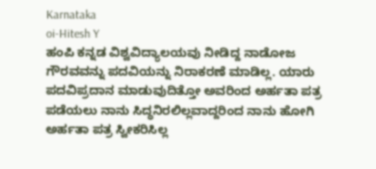Karnataka
oi-Hitesh Y
ಹಂಪಿ ಕನ್ನಡ ವಿಶ್ವವಿದ್ಯಾಲಯವು ನೀಡಿದ್ದ ನಾಡೋಜ ಗೌರವವನ್ನು ಪದವಿಯನ್ನು ನಿರಾಕರಣೆ ಮಾಡಿಲ್ಲ. ಯಾರು ಪದವಿಪ್ರದಾನ ಮಾಡುವುದಿತ್ತೋ ಅವರಿಂದ ಅರ್ಹತಾ ಪತ್ರ ಪಡೆಯಲು ನಾನು ಸಿದ್ಧನಿರಲಿಲ್ಲವಾದ್ದರಿಂದ ನಾನು ಹೋಗಿ ಅರ್ಹತಾ ಪತ್ರ ಸ್ವೀಕರಿಸಿಲ್ಲ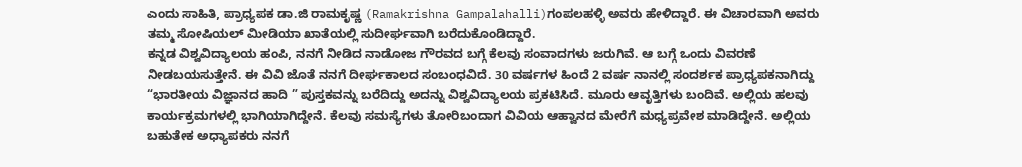ಎಂದು ಸಾಹಿತಿ, ಪ್ರಾಧ್ಯಪಕ ಡಾ.ಜಿ ರಾಮಕೃಷ್ಣ (Ramakrishna Gampalahalli)ಗಂಪಲಹಳ್ಳಿ ಅವರು ಹೇಳಿದ್ದಾರೆ. ಈ ವಿಚಾರವಾಗಿ ಅವರು ತಮ್ಮ ಸೋಷಿಯಲ್ ಮೀಡಿಯಾ ಖಾತೆಯಲ್ಲಿ ಸುದೀರ್ಘವಾಗಿ ಬರೆದುಕೊಂಡಿದ್ದಾರೆ.
ಕನ್ನಡ ವಿಶ್ವವಿದ್ಯಾಲಯ ಹಂಪಿ, ನನಗೆ ನೀಡಿದ ನಾಡೋಜ ಗೌರವದ ಬಗ್ಗೆ ಕೆಲವು ಸಂವಾದಗಳು ಜರುಗಿವೆ. ಆ ಬಗ್ಗೆ ಒಂದು ವಿವರಣೆ ನೀಡಬಯಸುತ್ತೇನೆ. ಈ ವಿವಿ ಜೊತೆ ನನಗೆ ದೀರ್ಘಕಾಲದ ಸಂಬಂಧವಿದೆ. 30 ವರ್ಷಗಳ ಹಿಂದೆ 2 ವರ್ಷ ನಾನಲ್ಲಿ ಸಂದರ್ಶಕ ಪ್ರಾಧ್ಯಪಕನಾಗಿದ್ದು “ಭಾರತೀಯ ವಿಜ್ಞಾನದ ಹಾದಿ ” ಪುಸ್ತಕವನ್ನು ಬರೆದಿದ್ದು ಅದನ್ನು ವಿಶ್ವವಿದ್ಯಾಲಯ ಪ್ರಕಟಿಸಿದೆ. ಮೂರು ಆವೃತ್ತಿಗಳು ಬಂದಿವೆ. ಅಲ್ಲಿಯ ಹಲವು ಕಾರ್ಯಕ್ರಮಗಳಲ್ಲಿ ಭಾಗಿಯಾಗಿದ್ದೇನೆ. ಕೆಲವು ಸಮಸ್ಯೆಗಳು ತೋರಿಬಂದಾಗ ವಿವಿಯ ಆಹ್ವಾನದ ಮೇರೆಗೆ ಮಧ್ಯಪ್ರವೇಶ ಮಾಡಿದ್ದೇನೆ. ಅಲ್ಲಿಯ ಬಹುತೇಕ ಅಧ್ಯಾಪಕರು ನನಗೆ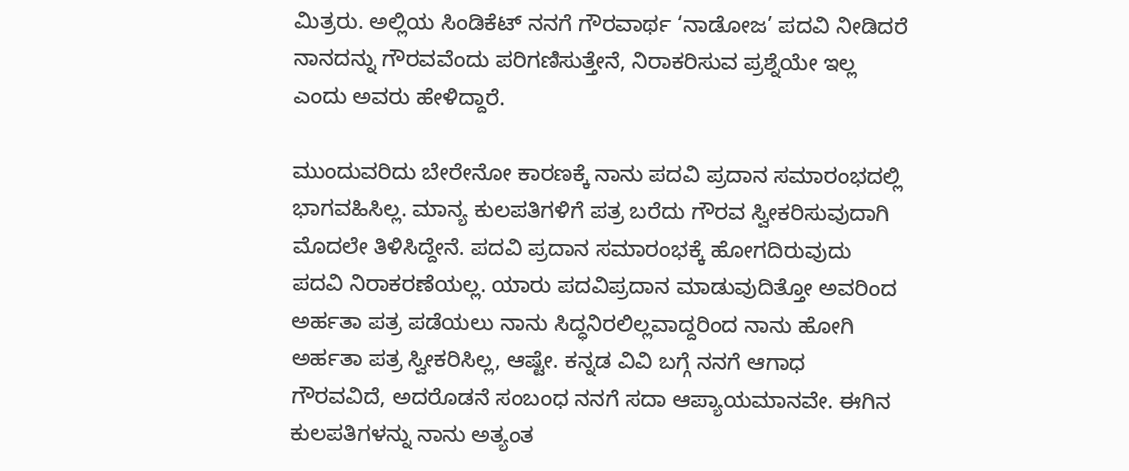ಮಿತ್ರರು. ಅಲ್ಲಿಯ ಸಿಂಡಿಕೆಟ್ ನನಗೆ ಗೌರವಾರ್ಥ ‘ನಾಡೋಜ’ ಪದವಿ ನೀಡಿದರೆ ನಾನದನ್ನು ಗೌರವವೆಂದು ಪರಿಗಣಿಸುತ್ತೇನೆ, ನಿರಾಕರಿಸುವ ಪ್ರಶ್ನೆಯೇ ಇಲ್ಲ ಎಂದು ಅವರು ಹೇಳಿದ್ದಾರೆ.

ಮುಂದುವರಿದು ಬೇರೇನೋ ಕಾರಣಕ್ಕೆ ನಾನು ಪದವಿ ಪ್ರದಾನ ಸಮಾರಂಭದಲ್ಲಿ ಭಾಗವಹಿಸಿಲ್ಲ. ಮಾನ್ಯ ಕುಲಪತಿಗಳಿಗೆ ಪತ್ರ ಬರೆದು ಗೌರವ ಸ್ವೀಕರಿಸುವುದಾಗಿ ಮೊದಲೇ ತಿಳಿಸಿದ್ದೇನೆ. ಪದವಿ ಪ್ರದಾನ ಸಮಾರಂಭಕ್ಕೆ ಹೋಗದಿರುವುದು ಪದವಿ ನಿರಾಕರಣೆಯಲ್ಲ. ಯಾರು ಪದವಿಪ್ರದಾನ ಮಾಡುವುದಿತ್ತೋ ಅವರಿಂದ ಅರ್ಹತಾ ಪತ್ರ ಪಡೆಯಲು ನಾನು ಸಿದ್ಧನಿರಲಿಲ್ಲವಾದ್ದರಿಂದ ನಾನು ಹೋಗಿ ಅರ್ಹತಾ ಪತ್ರ ಸ್ವೀಕರಿಸಿಲ್ಲ, ಆಷ್ಟೇ. ಕನ್ನಡ ವಿವಿ ಬಗ್ಗೆ ನನಗೆ ಆಗಾಧ ಗೌರವವಿದೆ, ಅದರೊಡನೆ ಸಂಬಂಧ ನನಗೆ ಸದಾ ಆಪ್ಯಾಯಮಾನವೇ. ಈಗಿನ ಕುಲಪತಿಗಳನ್ನು ನಾನು ಅತ್ಯಂತ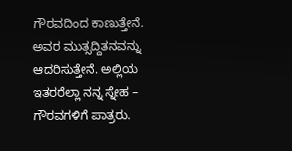ಗೌರವದಿಂದ ಕಾಣುತ್ತೇನೆ. ಅವರ ಮುತ್ಸದ್ದಿತನವನ್ನು ಆದರಿಸುತ್ತೇನೆ. ಅಲ್ಲಿಯ ಇತರರೆಲ್ಲಾ ನನ್ನ ಸ್ನೇಹ – ಗೌರವಗಳಿಗೆ ಪಾತ್ರರು.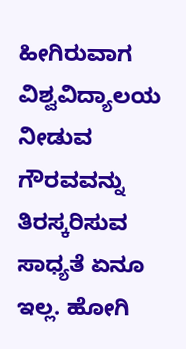ಹೀಗಿರುವಾಗ ವಿಶ್ವವಿದ್ಯಾಲಯ ನೀಡುವ ಗೌರವವನ್ನು ತಿರಸ್ಕರಿಸುವ ಸಾಧ್ಯತೆ ಏನೂ ಇಲ್ಲ. ಹೋಗಿ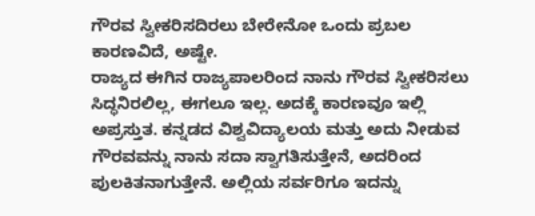ಗೌರವ ಸ್ವೀಕರಿಸದಿರಲು ಬೇರೇನೋ ಒಂದು ಪ್ರಬಲ ಕಾರಣವಿದೆ, ಅಷ್ಟೇ.
ರಾಜ್ಯದ ಈಗಿನ ರಾಜ್ಯಪಾಲರಿಂದ ನಾನು ಗೌರವ ಸ್ವೀಕರಿಸಲು ಸಿದ್ಧನಿರಲಿಲ್ಲ, ಈಗಲೂ ಇಲ್ಲ. ಅದಕ್ಕೆ ಕಾರಣವೂ ಇಲ್ಲಿ ಅಪ್ರಸ್ತುತ. ಕನ್ನಡದ ವಿಶ್ವವಿದ್ಯಾಲಯ ಮತ್ತು ಅದು ನೀಡುವ ಗೌರವವನ್ನು ನಾನು ಸದಾ ಸ್ವಾಗತಿಸುತ್ತೇನೆ, ಅದರಿಂದ ಪುಲಕಿತನಾಗುತ್ತೇನೆ. ಅಲ್ಲಿಯ ಸರ್ವರಿಗೂ ಇದನ್ನು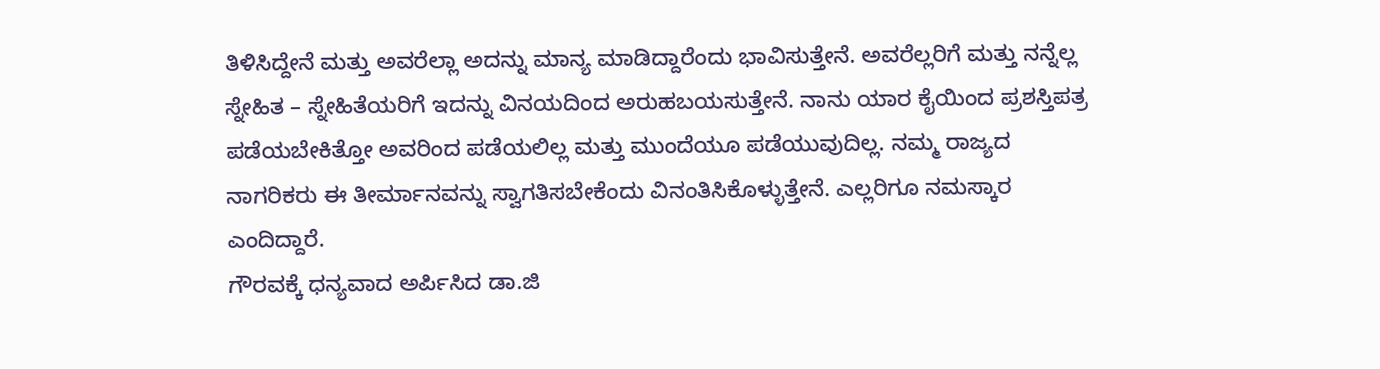ತಿಳಿಸಿದ್ದೇನೆ ಮತ್ತು ಅವರೆಲ್ಲಾ ಅದನ್ನು ಮಾನ್ಯ ಮಾಡಿದ್ದಾರೆಂದು ಭಾವಿಸುತ್ತೇನೆ. ಅವರೆಲ್ಲರಿಗೆ ಮತ್ತು ನನ್ನೆಲ್ಲ ಸ್ನೇಹಿತ – ಸ್ನೇಹಿತೆಯರಿಗೆ ಇದನ್ನು ವಿನಯದಿಂದ ಅರುಹಬಯಸುತ್ತೇನೆ. ನಾನು ಯಾರ ಕೈಯಿಂದ ಪ್ರಶಸ್ತಿಪತ್ರ ಪಡೆಯಬೇಕಿತ್ತೋ ಅವರಿಂದ ಪಡೆಯಲಿಲ್ಲ ಮತ್ತು ಮುಂದೆಯೂ ಪಡೆಯುವುದಿಲ್ಲ. ನಮ್ಮ ರಾಜ್ಯದ ನಾಗರಿಕರು ಈ ತೀರ್ಮಾನವನ್ನು ಸ್ವಾಗತಿಸಬೇಕೆಂದು ವಿನಂತಿಸಿಕೊಳ್ಳುತ್ತೇನೆ. ಎಲ್ಲರಿಗೂ ನಮಸ್ಕಾರ ಎಂದಿದ್ದಾರೆ.
ಗೌರವಕ್ಕೆ ಧನ್ಯವಾದ ಅರ್ಪಿಸಿದ ಡಾ.ಜಿ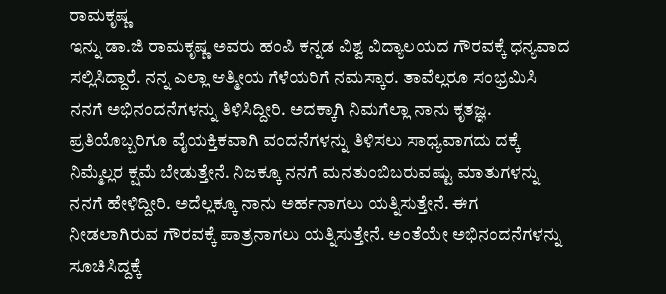ರಾಮಕೃಷ್ಣ
ಇನ್ನು ಡಾ.ಜಿ ರಾಮಕೃಷ್ಣ ಅವರು ಹಂಪಿ ಕನ್ನಡ ವಿಶ್ವ ವಿದ್ಯಾಲಯದ ಗೌರವಕ್ಕೆ ಧನ್ಯವಾದ ಸಲ್ಲಿಸಿದ್ದಾರೆ. ನನ್ನ ಎಲ್ಲಾ ಆತ್ಮೀಯ ಗೆಳೆಯರಿಗೆ ನಮಸ್ಕಾರ. ತಾವೆಲ್ಲರೂ ಸಂಭ್ರಮಿಸಿ ನನಗೆ ಅಭಿನಂದನೆಗಳನ್ನು ತಿಳಿಸಿದ್ದೀರಿ. ಅದಕ್ಕಾಗಿ ನಿಮಗೆಲ್ಲಾ ನಾನು ಕೃತಜ್ಞ. ಪ್ರತಿಯೊಬ್ಬರಿಗೂ ವೈಯಕ್ತಿಕವಾಗಿ ವಂದನೆಗಳನ್ನು ತಿಳಿಸಲು ಸಾಧ್ಯವಾಗದು ದಕ್ಕೆ ನಿಮ್ಮೆಲ್ಲರ ಕ್ಷಮೆ ಬೇಡುತ್ತೇನೆ. ನಿಜಕ್ಕೂ ನನಗೆ ಮನತುಂಬಿಬರುವಷ್ಟು ಮಾತುಗಳನ್ನು ನನಗೆ ಹೇಳಿದ್ದೀರಿ. ಅದೆಲ್ಲಕ್ಕೂ ನಾನು ಅರ್ಹನಾಗಲು ಯತ್ನಿಸುತ್ತೇನೆ. ಈಗ ನೀಡಲಾಗಿರುವ ಗೌರವಕ್ಕೆ ಪಾತ್ರನಾಗಲು ಯತ್ನಿಸುತ್ತೇನೆ. ಅಂತೆಯೇ ಅಭಿನಂದನೆಗಳನ್ನು ಸೂಚಿಸಿದ್ದಕ್ಕೆ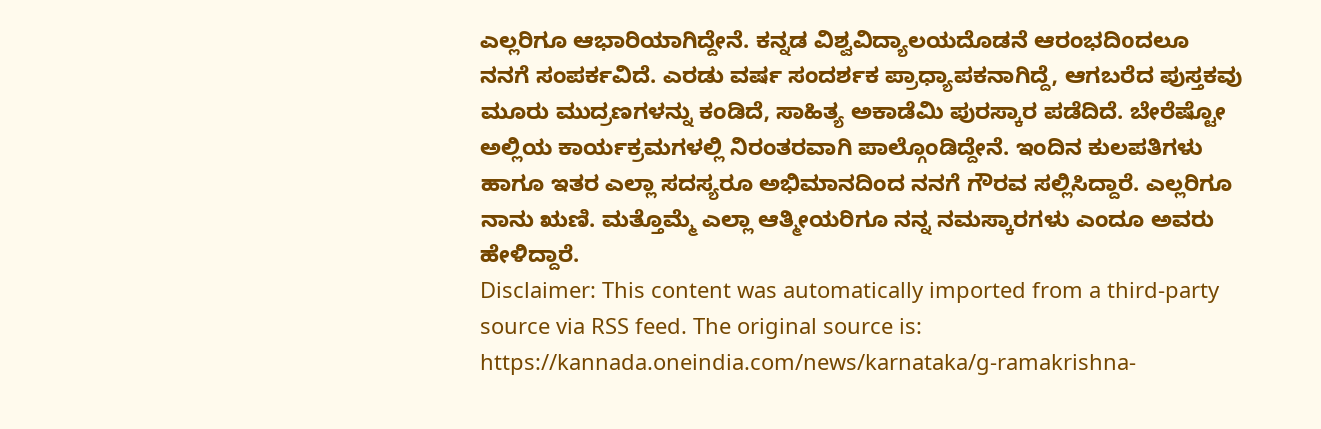ಎಲ್ಲರಿಗೂ ಆಭಾರಿಯಾಗಿದ್ದೇನೆ. ಕನ್ನಡ ವಿಶ್ವವಿದ್ಯಾಲಯದೊಡನೆ ಆರಂಭದಿoದಲೂ ನನಗೆ ಸಂಪರ್ಕವಿದೆ. ಎರಡು ವರ್ಷ ಸಂದರ್ಶಕ ಪ್ರಾಧ್ಯಾಪಕನಾಗಿದ್ದೆ, ಆಗಬರೆದ ಪುಸ್ತಕವು ಮೂರು ಮುದ್ರಣಗಳನ್ನು ಕಂಡಿದೆ, ಸಾಹಿತ್ಯ ಅಕಾಡೆಮಿ ಪುರಸ್ಕಾರ ಪಡೆದಿದೆ. ಬೇರೆಷ್ಟೋ ಅಲ್ಲಿಯ ಕಾರ್ಯಕ್ರಮಗಳಲ್ಲಿ ನಿರಂತರವಾಗಿ ಪಾಲ್ಗೊಂಡಿದ್ದೇನೆ. ಇಂದಿನ ಕುಲಪತಿಗಳು ಹಾಗೂ ಇತರ ಎಲ್ಲಾ ಸದಸ್ಯರೂ ಅಭಿಮಾನದಿಂದ ನನಗೆ ಗೌರವ ಸಲ್ಲಿಸಿದ್ದಾರೆ. ಎಲ್ಲರಿಗೂ ನಾನು ಋಣಿ. ಮತ್ತೊಮ್ಮೆ ಎಲ್ಲಾ ಆತ್ಮೀಯರಿಗೂ ನನ್ನ ನಮಸ್ಕಾರಗಳು ಎಂದೂ ಅವರು ಹೇಳಿದ್ದಾರೆ.
Disclaimer: This content was automatically imported from a third-party source via RSS feed. The original source is: https://kannada.oneindia.com/news/karnataka/g-ramakrishna-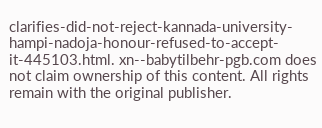clarifies-did-not-reject-kannada-university-hampi-nadoja-honour-refused-to-accept-it-445103.html. xn--babytilbehr-pgb.com does not claim ownership of this content. All rights remain with the original publisher.